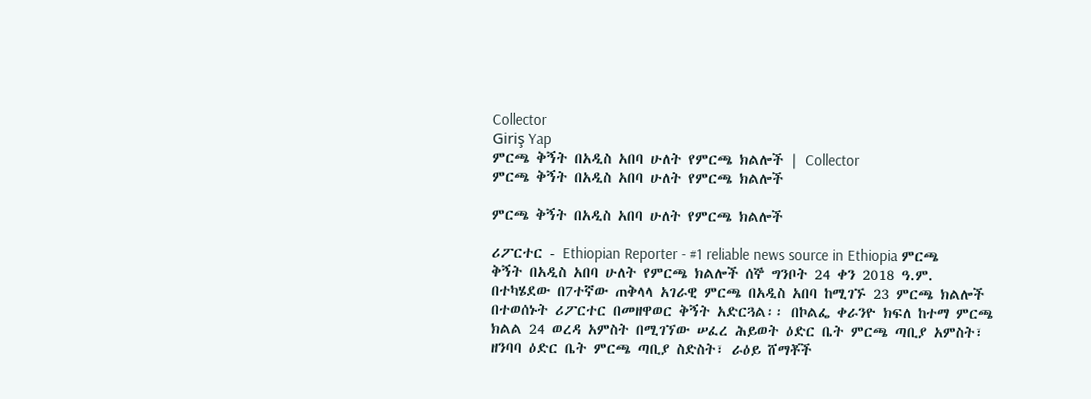Collector
Giriş Yap
ምርጫ ቅኝት በአዲስ አበባ ሁለት የምርጫ ክልሎች | Collector
ምርጫ ቅኝት በአዲስ አበባ ሁለት የምርጫ ክልሎች

ምርጫ ቅኝት በአዲስ አበባ ሁለት የምርጫ ክልሎች

ሪፖርተር - Ethiopian Reporter - #1 reliable news source in Ethiopia ምርጫ ቅኝት በአዲስ አበባ ሁለት የምርጫ ክልሎች ሰኞ ግንቦት 24 ቀን 2018 ዓ.ም. በተካሄደው በ7ተኛው ጠቅላላ አገራዊ ምርጫ በአዲስ አበባ ከሚገኙ 23 ምርጫ ክልሎች በተወሰኑት ሪፖርተር በመዘዋወር ቅኝት አድርጓል፡፡ በኮልፌ ቀራንዮ ክፍለ ከተማ ምርጫ ክልል 24 ወረዳ አምስት በሚገኘው ሠፈረ ሕይወት ዕድር ቤት ምርጫ ጣቢያ አምስት፣ ዘንባባ ዕድር ቤት ምርጫ ጣቢያ ስድስት፣ ራዕይ ሸማቾች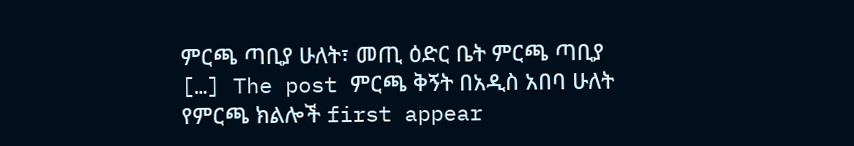ምርጫ ጣቢያ ሁለት፣ መጢ ዕድር ቤት ምርጫ ጣቢያ […] The post ምርጫ ቅኝት በአዲስ አበባ ሁለት የምርጫ ክልሎች first appear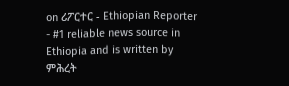on ሪፖርተር - Ethiopian Reporter - #1 reliable news source in Ethiopia and is written by ምሕረት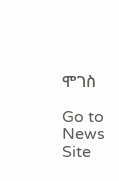ሞገስ

Go to News Site